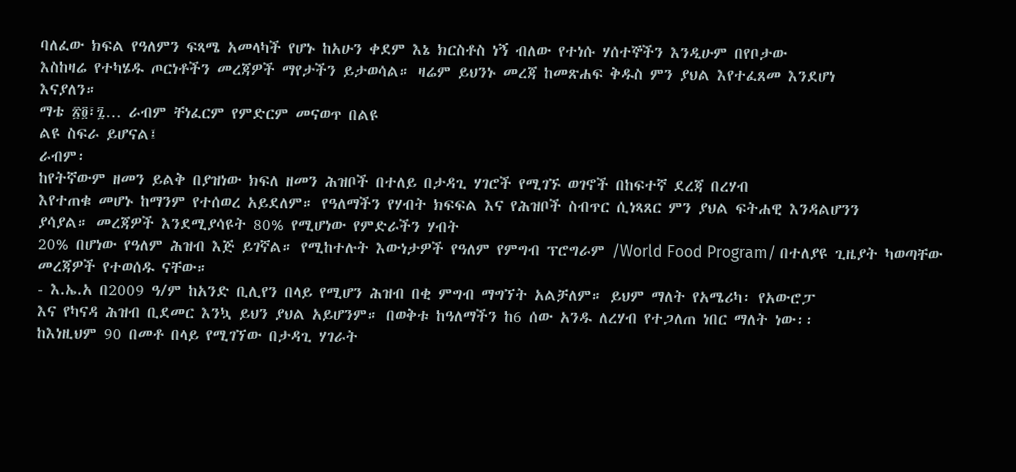ባለፈው ክፍል የዓለምን ፍጻሜ አመላካች የሆኑ ከአሁን ቀደም እኔ ክርስቶስ ነኝ ብለው የተነሱ ሃሰተኞችን እንዲሁም በየቦታው
እስከዛሬ የተካሄዱ ጦርነቶችን መረጃዎች ማየታችን ይታወሳል። ዛሬም ይህንኑ መረጃ ከመጽሐፍ ቅዱስ ምን ያህል እየተፈጸመ እንደሆነ
እናያለን።
ማቴ ፳፬፣፯… ራብም ቸነፈርም የምድርም መናወጥ በልዩ
ልዩ ስፍራ ይሆናል፤
ራብም፡
ከየትኛውም ዘመን ይልቅ በያዝነው ክፍለ ዘመን ሕዝቦች በተለይ በታዳጊ ሃገሮች የሚገኙ ወገኖች በከፍተኛ ደረጃ በረሃብ
እየተጠቁ መሆኑ ከማንም የተሰወረ አይደለም። የዓለማችን የሃብት ክፍፍል እና የሕዝቦች ስብጥር ሲነጻጸር ምን ያህል ፍትሐዊ እንዳልሆንን
ያሳያል። መረጃዎች እንደሚያሳዩት 80% የሚሆነው የምድራችን ሃብት
20% በሆነው የዓለም ሕዝብ እጅ ይገኛል። የሚከተሉት እውነታዎች የዓለም የምግብ ፕሮግራም /World Food Program/ በተለያዩ ጊዜያት ካወጣቸው መረጃዎች የተወሰዱ ናቸው።
- እ.ኤ.አ በ2009 ዓ/ም ከአንድ ቢሊየን በላይ የሚሆን ሕዝብ በቂ ምግብ ማግኘት አልቻለም። ይህም ማለት የአሜሪካ፡ የአውሮፓ
እና የካናዳ ሕዝብ ቢደመር እንኳ ይህን ያህል አይሆንም። በወቅቱ ከዓለማችን ከ6 ሰው አንዱ ለረሃብ የተጋለጠ ነበር ማለት ነው፡፡
ከእነዚህም 90 በመቶ በላይ የሚገኘው በታዳጊ ሃገራት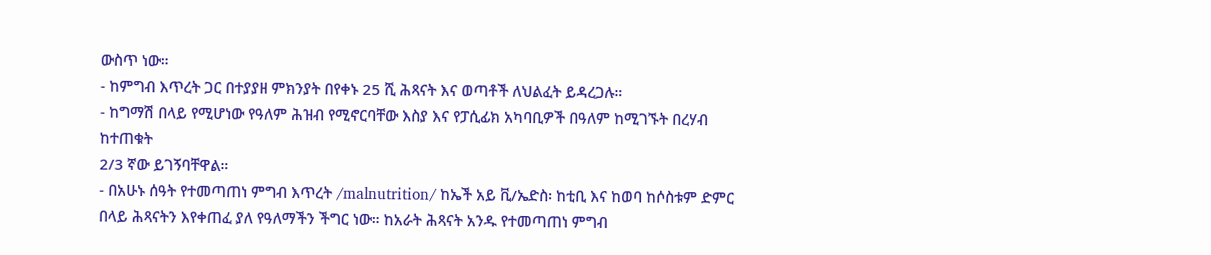ውስጥ ነው።
- ከምግብ እጥረት ጋር በተያያዘ ምክንያት በየቀኑ 25 ሺ ሕጻናት እና ወጣቶች ለህልፈት ይዳረጋሉ።
- ከግማሽ በላይ የሚሆነው የዓለም ሕዝብ የሚኖርባቸው እስያ እና የፓሲፊክ አካባቢዎች በዓለም ከሚገኙት በረሃብ ከተጠቁት
2/3 ኛው ይገኝባቸዋል።
- በአሁኑ ሰዓት የተመጣጠነ ምግብ እጥረት /malnutrition/ ከኤች አይ ቪ/ኤድስ፡ ከቲቢ እና ከወባ ከሶስቱም ድምር
በላይ ሕጻናትን እየቀጠፈ ያለ የዓለማችን ችግር ነው። ከአራት ሕጻናት አንዱ የተመጣጠነ ምግብ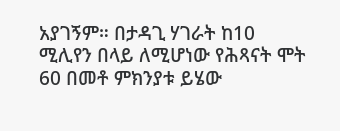አያገኝም። በታዳጊ ሃገራት ከ10
ሚሊየን በላይ ለሚሆነው የሕጻናት ሞት 60 በመቶ ምክንያቱ ይሄው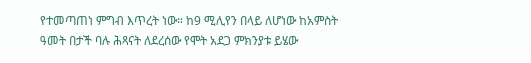የተመጣጠነ ምግብ እጥረት ነው። ከ9 ሚሊየን በላይ ለሆነው ከአምስት
ዓመት በታች ባሉ ሕጻናት ለደረሰው የሞት አደጋ ምክንያቱ ይሄው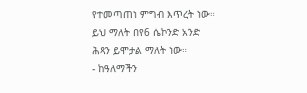የተመጣጠነ ምግብ እጥረት ነው። ይህ ማለት በየ6 ሴኮንድ አንድ
ሕጻን ይሞታል ማለት ነው።
- ከዓለማችን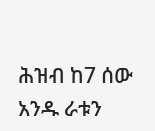ሕዝብ ከ7 ሰው አንዱ ራቱን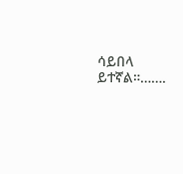ሳይበላ ይተኛል።…….